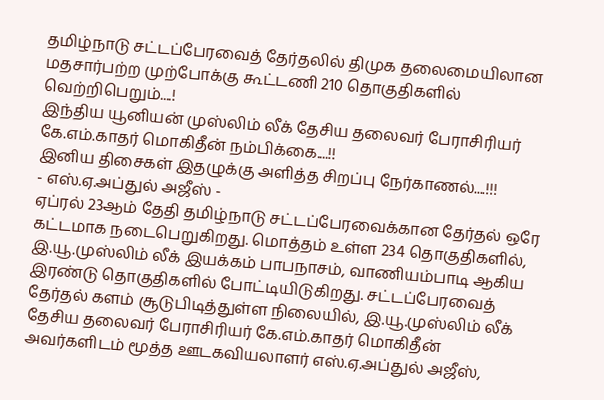தமிழ்நாடு சட்டப்பேரவைத் தேர்தலில் திமுக தலைமையிலான
மதசார்பற்ற முற்போக்கு கூட்டணி 210 தொகுதிகளில் வெற்றிபெறும்....!
இந்திய யூனியன் முஸ்லிம் லீக் தேசிய தலைவர் பேராசிரியர் கே.எம்.காதர் மொகிதீன் நம்பிக்கை....!!
இனிய திசைகள் இதழுக்கு அளித்த சிறப்பு நேர்காணல்....!!!
- எஸ்.ஏ.அப்துல் அஜீஸ் -
ஏப்ரல் 23ஆம் தேதி தமிழ்நாடு சட்டப்பேரவைக்கான தேர்தல் ஒரே கட்டமாக நடைபெறுகிறது. மொத்தம் உள்ள 234 தொகுதிகளில், இ.யூ.முஸ்லிம் லீக் இயக்கம் பாபநாசம், வாணியம்பாடி ஆகிய இரண்டு தொகுதிகளில் போட்டியிடுகிறது. சட்டப்பேரவைத் தேர்தல் களம் சூடுபிடித்துள்ள நிலையில், இ.யூ.முஸ்லிம் லீக் தேசிய தலைவர் பேராசிரியர் கே.எம்.காதர் மொகிதீன் அவர்களிடம் மூத்த ஊடகவியலாளர் எஸ்.ஏ.அப்துல் அஜீஸ்,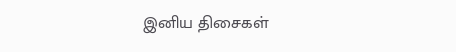இனிய திசைகள்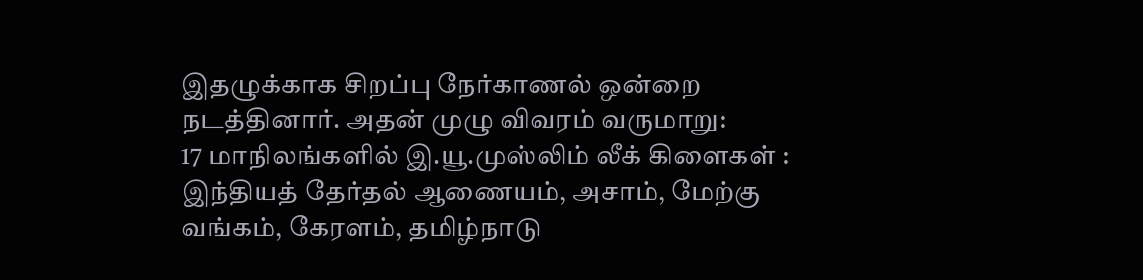இதழுக்காக சிறப்பு நேர்காணல் ஒன்றை நடத்தினார். அதன் முழு விவரம் வருமாறு:
17 மாநிலங்களில் இ.யூ.முஸ்லிம் லீக் கிளைகள் :
இந்தியத் தேர்தல் ஆணையம், அசாம், மேற்கு வங்கம், கேரளம், தமிழ்நாடு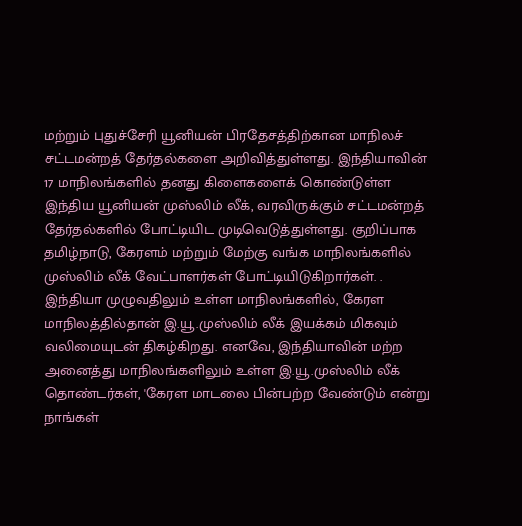மற்றும் புதுச்சேரி யூனியன் பிரதேசத்திற்கான மாநிலச் சட்டமன்றத் தேர்தல்களை அறிவித்துள்ளது. இந்தியாவின் 17 மாநிலங்களில் தனது கிளைகளைக் கொண்டுள்ள இந்திய யூனியன் முஸ்லிம் லீக், வரவிருக்கும் சட்டமன்றத் தேர்தல்களில் போட்டியிட முடிவெடுத்துள்ளது. குறிப்பாக தமிழ்நாடு, கேரளம் மற்றும் மேற்கு வங்க மாநிலங்களில் முஸ்லிம் லீக் வேட்பாளர்கள் போட்டியிடுகிறார்கள். .
இந்தியா முழுவதிலும் உள்ள மாநிலங்களில், கேரள மாநிலத்தில்தான் இ.யூ.முஸ்லிம் லீக் இயக்கம் மிகவும் வலிமையுடன் திகழ்கிறது. எனவே, இந்தியாவின் மற்ற அனைத்து மாநிலங்களிலும் உள்ள இ.யூ.முஸ்லிம் லீக் தொண்டர்கள், 'கேரள மாடலை பின்பற்ற வேண்டும் என்று நாங்கள்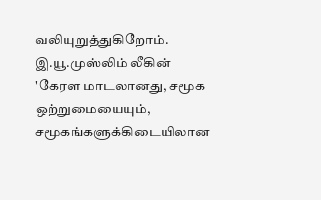வலியுறுத்துகிறோம். இ.யூ.முஸ்லிம் லீகின் 'கேரள மாடலானது, சமூக ஒற்றுமையையும், சமூகங்களுக்கிடையிலான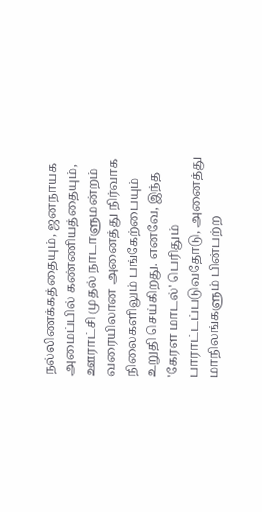நல்லிணக்கத்தையும், ஜனநாயக அமைப்பில் கண்ணியத்தையும், ஊராட்சி முதல் நாடாளுமன்றம் வரையிலான அனைத்து நிர்வாக நிலைகளிலும் பங்கேற்பையும் உறுதி செய்கிறது. எனவே, இந்த 'கேரள மாடல்' பெரிதும் பாராட்டப்படுவதோடு, அனைத்து மாநிலங்களும் பின்பற்ற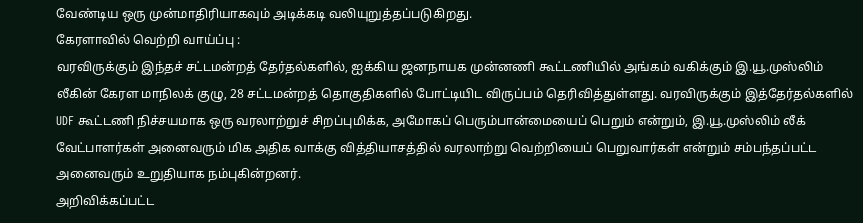வேண்டிய ஒரு முன்மாதிரியாகவும் அடிக்கடி வலியுறுத்தப்படுகிறது.
கேரளாவில் வெற்றி வாய்ப்பு :
வரவிருக்கும் இந்தச் சட்டமன்றத் தேர்தல்களில், ஐக்கிய ஜனநாயக முன்னணி கூட்டணியில் அங்கம் வகிக்கும் இ.யூ.முஸ்லிம் லீகின் கேரள மாநிலக் குழு, 28 சட்டமன்றத் தொகுதிகளில் போட்டியிட விருப்பம் தெரிவித்துள்ளது. வரவிருக்கும் இத்தேர்தல்களில் UDF கூட்டணி நிச்சயமாக ஒரு வரலாற்றுச் சிறப்புமிக்க, அமோகப் பெரும்பான்மையைப் பெறும் என்றும், இ.யூ.முஸ்லிம் லீக் வேட்பாளர்கள் அனைவரும் மிக அதிக வாக்கு வித்தியாசத்தில் வரலாற்று வெற்றியைப் பெறுவார்கள் என்றும் சம்பந்தப்பட்ட அனைவரும் உறுதியாக நம்புகின்றனர்.
அறிவிக்கப்பட்ட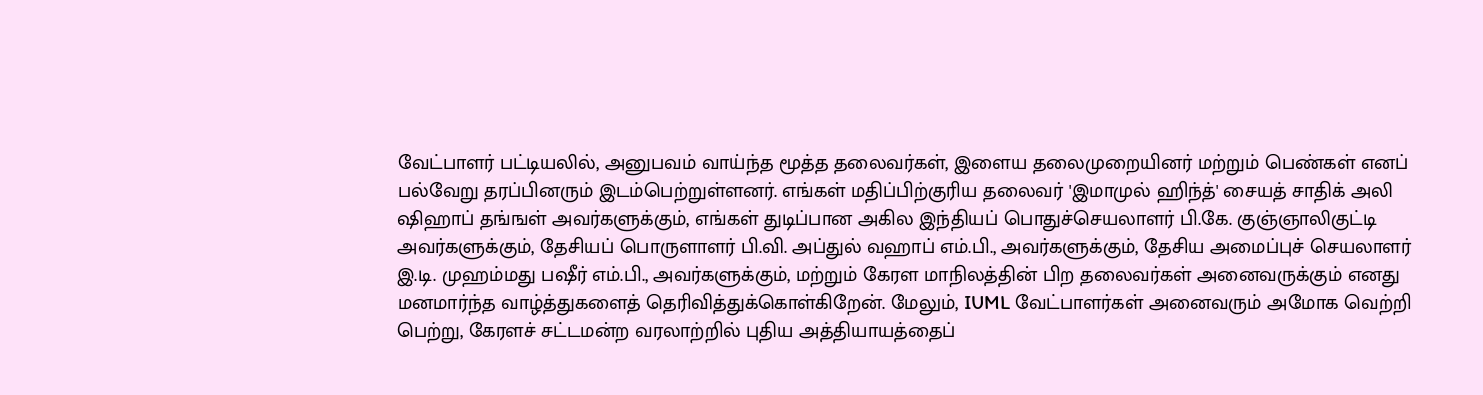வேட்பாளர் பட்டியலில், அனுபவம் வாய்ந்த மூத்த தலைவர்கள், இளைய தலைமுறையினர் மற்றும் பெண்கள் எனப் பல்வேறு தரப்பினரும் இடம்பெற்றுள்ளனர். எங்கள் மதிப்பிற்குரிய தலைவர் 'இமாமுல் ஹிந்த்' சையத் சாதிக் அலி ஷிஹாப் தங்ஙள் அவர்களுக்கும், எங்கள் துடிப்பான அகில இந்தியப் பொதுச்செயலாளர் பி.கே. குஞ்ஞாலிகுட்டி அவர்களுக்கும், தேசியப் பொருளாளர் பி.வி. அப்துல் வஹாப் எம்.பி., அவர்களுக்கும், தேசிய அமைப்புச் செயலாளர் இ.டி. முஹம்மது பஷீர் எம்.பி., அவர்களுக்கும், மற்றும் கேரள மாநிலத்தின் பிற தலைவர்கள் அனைவருக்கும் எனது மனமார்ந்த வாழ்த்துகளைத் தெரிவித்துக்கொள்கிறேன். மேலும், IUML வேட்பாளர்கள் அனைவரும் அமோக வெற்றி பெற்று, கேரளச் சட்டமன்ற வரலாற்றில் புதிய அத்தியாயத்தைப்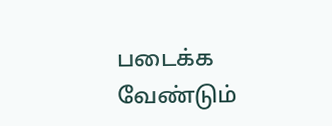படைக்க வேண்டும்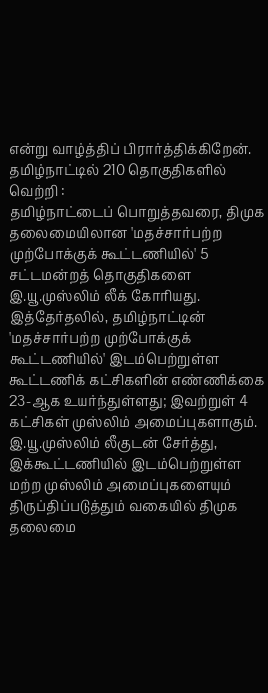என்று வாழ்த்திப் பிரார்த்திக்கிறேன்.
தமிழ்நாட்டில் 210 தொகுதிகளில் வெற்றி :
தமிழ்நாட்டைப் பொறுத்தவரை, திமுக தலைமையிலான 'மதச்சார்பற்ற முற்போக்குக் கூட்டணியில்' 5 சட்டமன்றத் தொகுதிகளை இ.யூ.முஸ்லிம் லீக் கோரியது. இத்தேர்தலில், தமிழ்நாட்டின் 'மதச்சார்பற்ற முற்போக்குக் கூட்டணியில்' இடம்பெற்றுள்ள கூட்டணிக் கட்சிகளின் எண்ணிக்கை 23-ஆக உயர்ந்துள்ளது; இவற்றுள் 4 கட்சிகள் முஸ்லிம் அமைப்புகளாகும். இ.யூ.முஸ்லிம் லீகுடன் சேர்த்து, இக்கூட்டணியில் இடம்பெற்றுள்ள மற்ற முஸ்லிம் அமைப்புகளையும் திருப்திப்படுத்தும் வகையில் திமுக தலைமை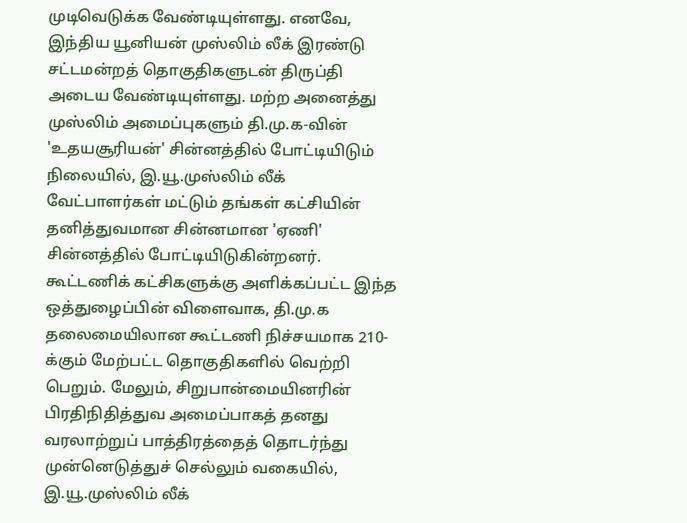முடிவெடுக்க வேண்டியுள்ளது. எனவே, இந்திய யூனியன் முஸ்லிம் லீக் இரண்டு சட்டமன்றத் தொகுதிகளுடன் திருப்தி அடைய வேண்டியுள்ளது. மற்ற அனைத்து முஸ்லிம் அமைப்புகளும் தி.மு.க-வின் 'உதயசூரியன்' சின்னத்தில் போட்டியிடும் நிலையில், இ.யூ.முஸ்லிம் லீக் வேட்பாளர்கள் மட்டும் தங்கள் கட்சியின் தனித்துவமான சின்னமான 'ஏணி' சின்னத்தில் போட்டியிடுகின்றனர்.
கூட்டணிக் கட்சிகளுக்கு அளிக்கப்பட்ட இந்த ஒத்துழைப்பின் விளைவாக, தி.மு.க தலைமையிலான கூட்டணி நிச்சயமாக 210-க்கும் மேற்பட்ட தொகுதிகளில் வெற்றி பெறும். மேலும், சிறுபான்மையினரின் பிரதிநிதித்துவ அமைப்பாகத் தனது வரலாற்றுப் பாத்திரத்தைத் தொடர்ந்து முன்னெடுத்துச் செல்லும் வகையில், இ.யூ.முஸ்லிம் லீக்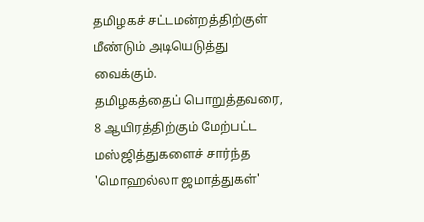தமிழகச் சட்டமன்றத்திற்குள் மீண்டும் அடியெடுத்து வைக்கும்.
தமிழகத்தைப் பொறுத்தவரை, 8 ஆயிரத்திற்கும் மேற்பட்ட மஸ்ஜித்துகளைச் சார்ந்த 'மொஹல்லா ஜமாத்துகள்'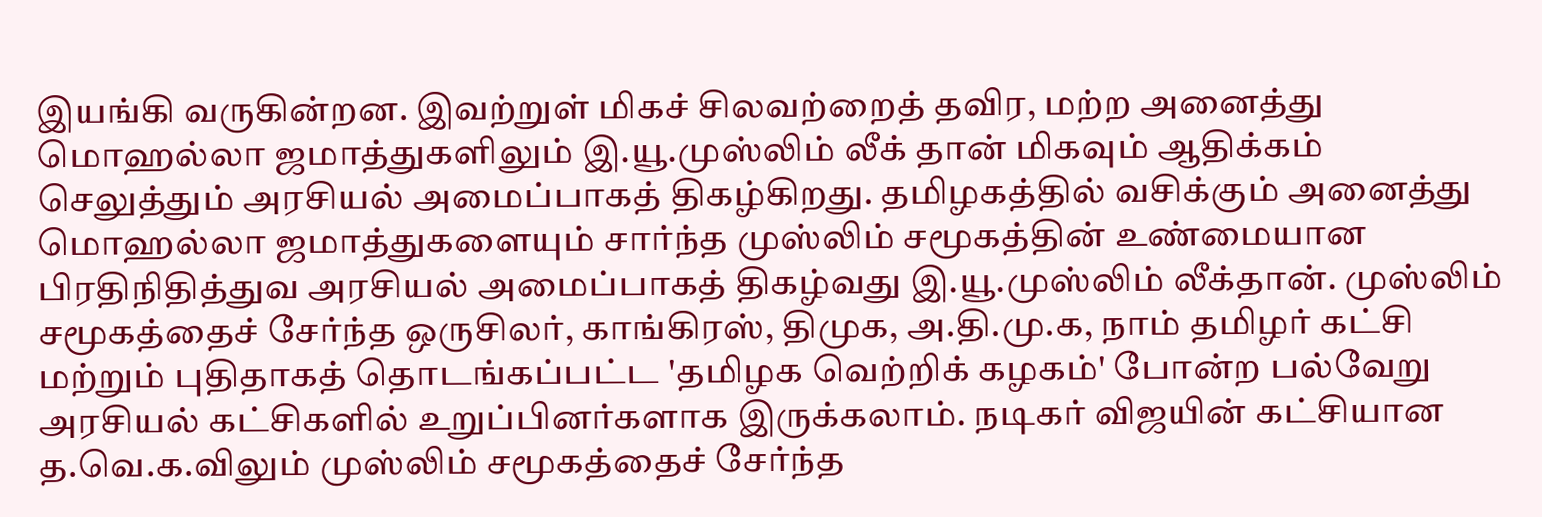இயங்கி வருகின்றன. இவற்றுள் மிகச் சிலவற்றைத் தவிர, மற்ற அனைத்து மொஹல்லா ஜமாத்துகளிலும் இ.யூ.முஸ்லிம் லீக் தான் மிகவும் ஆதிக்கம் செலுத்தும் அரசியல் அமைப்பாகத் திகழ்கிறது. தமிழகத்தில் வசிக்கும் அனைத்து மொஹல்லா ஜமாத்துகளையும் சார்ந்த முஸ்லிம் சமூகத்தின் உண்மையான பிரதிநிதித்துவ அரசியல் அமைப்பாகத் திகழ்வது இ.யூ.முஸ்லிம் லீக்தான். முஸ்லிம் சமூகத்தைச் சேர்ந்த ஒருசிலர், காங்கிரஸ், திமுக, அ.தி.மு.க, நாம் தமிழர் கட்சி மற்றும் புதிதாகத் தொடங்கப்பட்ட 'தமிழக வெற்றிக் கழகம்' போன்ற பல்வேறு அரசியல் கட்சிகளில் உறுப்பினர்களாக இருக்கலாம். நடிகர் விஜயின் கட்சியான த.வெ.க.விலும் முஸ்லிம் சமூகத்தைச் சேர்ந்த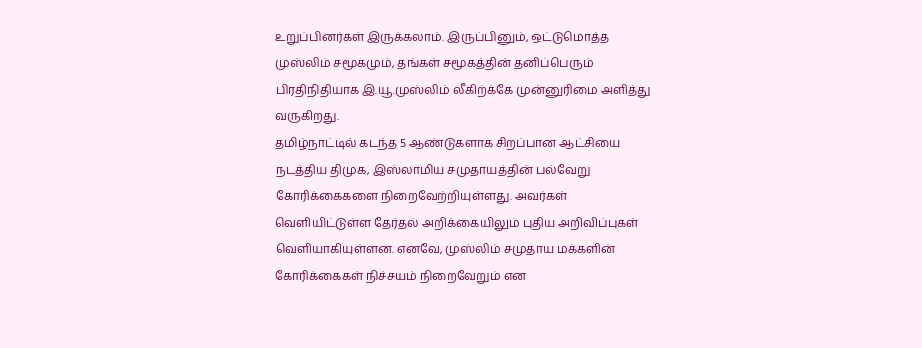உறுப்பினர்கள் இருக்கலாம். இருப்பினும், ஒட்டுமொத்த முஸ்லிம் சமூகமும், தங்கள் சமூகத்தின் தனிப்பெரும் பிரதிநிதியாக இ.யூ.முஸ்லிம் லீகிற்க்கே முன்னுரிமை அளித்து வருகிறது.
தமிழ்நாட்டில் கடந்த 5 ஆண்டுகளாக சிறப்பான ஆட்சியை நடத்திய திமுக, இஸ்லாமிய சமுதாயத்தின் பல்வேறு கோரிக்கைகளை நிறைவேற்றியுள்ளது. அவர்கள் வெளியிட்டுள்ள தேர்தல் அறிக்கையிலும் புதிய அறிவிப்புகள் வெளியாகியுள்ளன. எனவே, முஸ்லிம் சமுதாய மக்களின் கோரிக்கைகள் நிச்சயம் நிறைவேறும் என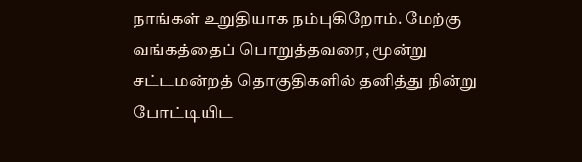நாங்கள் உறுதியாக நம்புகிறோம். மேற்கு வங்கத்தைப் பொறுத்தவரை, மூன்று சட்டமன்றத் தொகுதிகளில் தனித்து நின்று போட்டியிட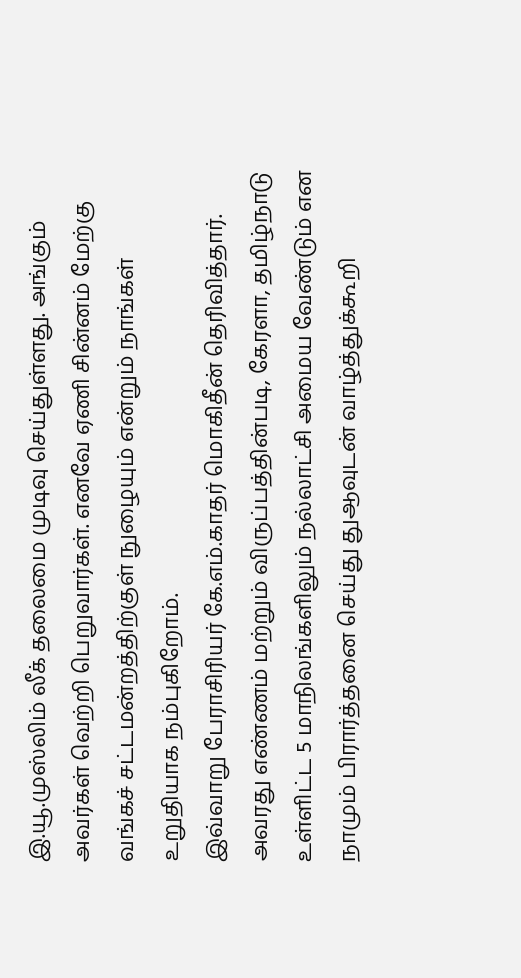இ.யூ.முஸ்லிம் லீக் தலைமை முடிவு செய்துள்ளது. அங்கும் அவர்கள் வெற்றி பெறுவார்கள். எனவே ஏணி சின்னம் மேற்கு வங்கச் சட்டமன்றத்திற்குள் நுழையும் என்றும் நாங்கள் உறுதியாக நம்புகிறோம்.
இவ்வாறு பேராசிரியர் கே.எம்.காதர் மொகிதீன் தெரிவித்தார். அவரது எண்ணம் மற்றும் விருப்பத்தின்படி, கேரளா, தமிழ்நாடு உள்ளிட்ட 5 மாநிலங்களிலும் நல்லாட்சி அமைய வேண்டும் என நாமும் பிரார்த்தனை செய்து துஆவுடன் வாழ்த்துக்கூறி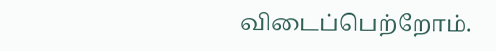விடைப்பெற்றோம்.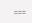===